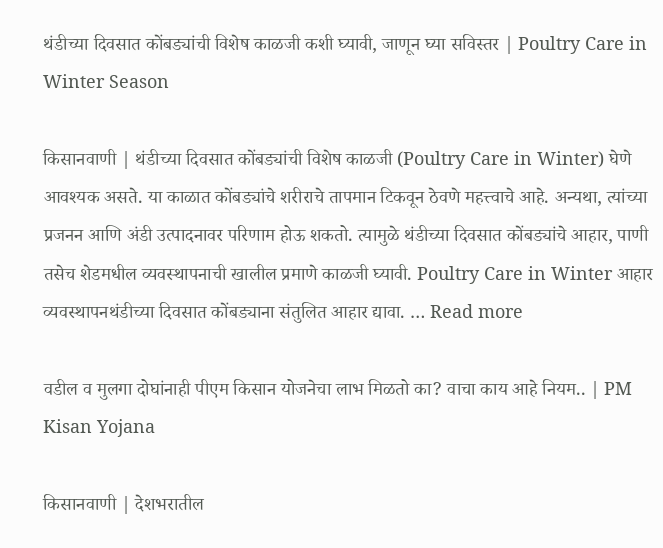थंडीच्या दिवसात कोंबड्यांची विशेष काळजी कशी घ्यावी, जाणून घ्या सविस्तर | Poultry Care in Winter Season

किसानवाणी | थंडीच्या दिवसात कोंबड्यांची विशेष काळजी (Poultry Care in Winter) घेणे आवश्यक असते. या काळात कोंबड्यांचे शरीराचे तापमान टिकवून ठेवणे महत्त्वाचे आहे. अन्यथा, त्यांच्या प्रजनन आणि अंडी उत्पादनावर परिणाम होऊ शकतो. त्यामुळे थंडीच्या दिवसात कोंबड्यांचे आहार, पाणी तसेच शेडमधील व्यवस्थापनाची खालील प्रमाणे काळजी घ्यावी. Poultry Care in Winter आहार व्यवस्थापनथंडीच्या दिवसात कोंबड्याना संतुलित आहार द्यावा. … Read more

वडील व मुलगा दोघांनाही पीएम किसान योजनेचा लाभ मिळतो का? वाचा काय आहे नियम.. | PM Kisan Yojana

किसानवाणी | देशभरातील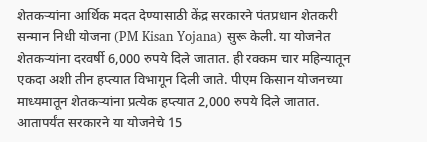शेतकऱ्यांना आर्थिक मदत देण्यासाठी केंद्र सरकारने पंतप्रधान शेतकरी सन्मान निधी योजना (PM Kisan Yojana) सुरू केली. या योजनेत शेतकऱ्यांना दरवर्षी 6,000 रुपये दिले जातात. ही रक्कम चार महिन्यातून एकदा अशी तीन हप्त्यात विभागून दिली जाते. पीएम किसान योजनच्या माध्यमातून शेतकऱ्यांना प्रत्येक हप्त्यात 2,000 रुपये दिले जातात. आतापर्यंत सरकारने या योजनेचे 15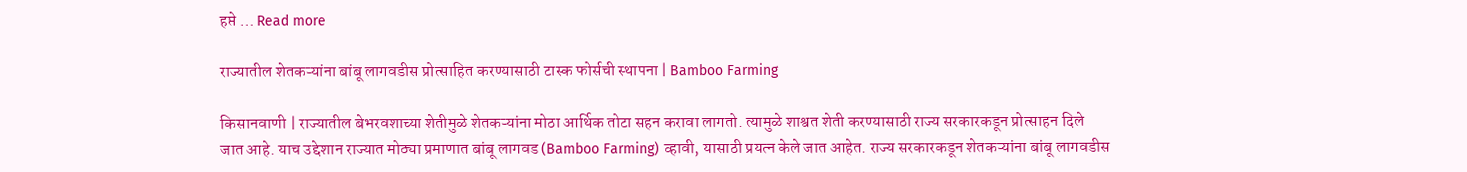हप्ते … Read more

राज्यातील शेतकऱ्यांना बांबू लागवडीस प्रोत्साहित करण्यासाठी टास्क फोर्सची स्थापना | Bamboo Farming

किसानवाणी | राज्यातील बेभरवशाच्या शेतीमुळे शेतकऱ्यांना मोठा आर्थिक तोटा सहन करावा लागतो. त्यामुळे शाश्वत शेती करण्यासाठी राज्य सरकारकडून प्रोत्साहन दिले जात आहे. याच उद्देशान राज्यात मोठ्या प्रमाणात बांबू लागवड (Bamboo Farming) व्हावी, यासाठी प्रयत्न केले जात आहेत. राज्य सरकारकडून शेतकऱ्यांना बांबू लागवडीस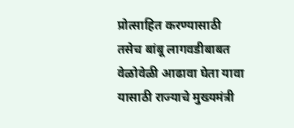प्रोत्साहित करण्यासाठी तसेच बांबू लागवडीबाबत वेळोवेळी आढावा घेता यावा यासाठी राज्याचे मुख्यमंत्री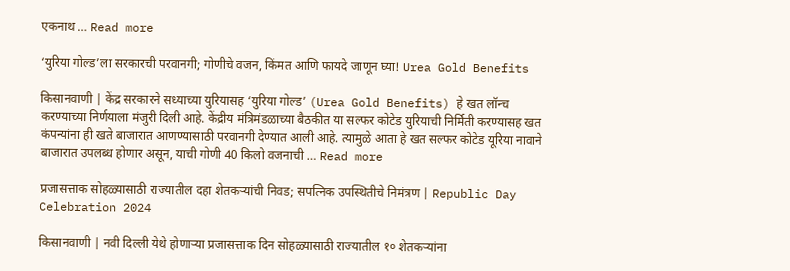एकनाथ … Read more

‘युरिया गोल्ड’ला सरकारची परवानगी; गोणीचे वजन, किंमत आणि फायदे जाणून घ्या! Urea Gold Benefits

किसानवाणी | केंद्र सरकारने सध्याच्या युरियासह ‘युरिया गोल्ड’ (Urea Gold Benefits) हे खत लॉन्च करण्याच्या निर्णयाला मंजुरी दिली आहे. केंद्रीय मंत्रिमंडळाच्या बैठकीत या सल्फर कोटेड युरियाची निर्मिती करण्यासह खत कंपन्यांना ही खते बाजारात आणण्यासाठी परवानगी देण्यात आली आहे. त्यामुळे आता हे खत सल्फर कोटेड यूरिया नावाने बाजारात उपलब्ध होणार असून, याची गोणी 40 किलो वजनाची … Read more

प्रजासत्ताक सोहळ्यासाठी राज्यातील दहा शेतकऱ्यांची निवड; सपत्निक उपस्थितीचे निमंत्रण | Republic Day Celebration 2024

किसानवाणी | नवी दिल्ली येथे होणाऱ्या प्रजासत्ताक दिन सोहळ्यासाठी राज्यातील १० शेतकऱ्यांना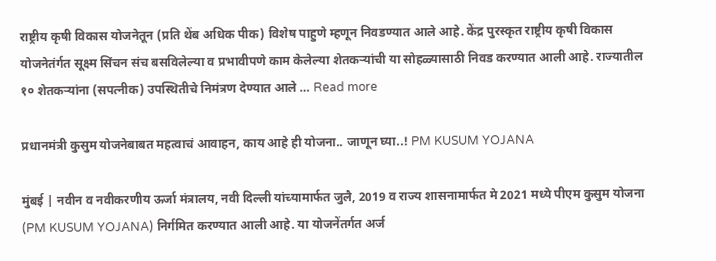राष्ट्रीय कृषी विकास योजनेतून (प्रति थेंब अधिक पीक) विशेष पाहुणे म्हणून निवडण्यात आले आहे. केंद्र पुरस्कृत राष्ट्रीय कृषी विकास योजनेतंर्गत सूक्ष्म सिंचन संच बसविलेल्या व प्रभावीपणे काम केलेल्या शेतकऱ्यांची या सोहळ्यासाठी निवड करण्यात आली आहे. राज्यातील १० शेतकऱ्यांना (सपत्नीक) उपस्थितीचे निमंत्रण देण्यात आले … Read more

प्रधानमंत्री कुसुम योजनेबाबत महत्वाचं आवाहन, काय आहे ही योजना.. जाणून घ्या..! PM KUSUM YOJANA

मुंबई | नवीन व नवीकरणीय ऊर्जा मंत्रालय, नवी दिल्ली यांच्यामार्फत जुलै, 2019 व राज्य शासनामार्फत मे 2021 मध्ये पीएम कुसुम योजना (PM KUSUM YOJANA) निर्गमित करण्यात आली आहे. या योजनेंतर्गत अर्ज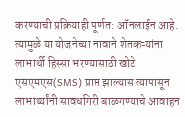करण्याची प्रक्रियाही पूर्णत: ऑनलाईन आहे. त्यामुळे या योजनेच्या नावाने शेतकऱ्यांना लाभार्थी हिस्सा भरण्यासाठी खोटे एसएमएस(SMS) प्राप्त झाल्यास त्यापासून लाभार्थ्यांनी सावधगिरी बाळगण्याचे आवाहन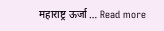महाराष्ट्र ऊर्जा … Read more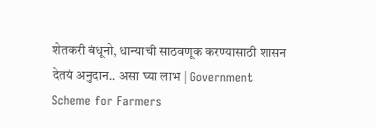शेतकरी बंधूनो, धान्याची साठवणूक करण्यासाठी शासन देतयं अनुदान.. असा घ्या लाभ | Government Scheme for Farmers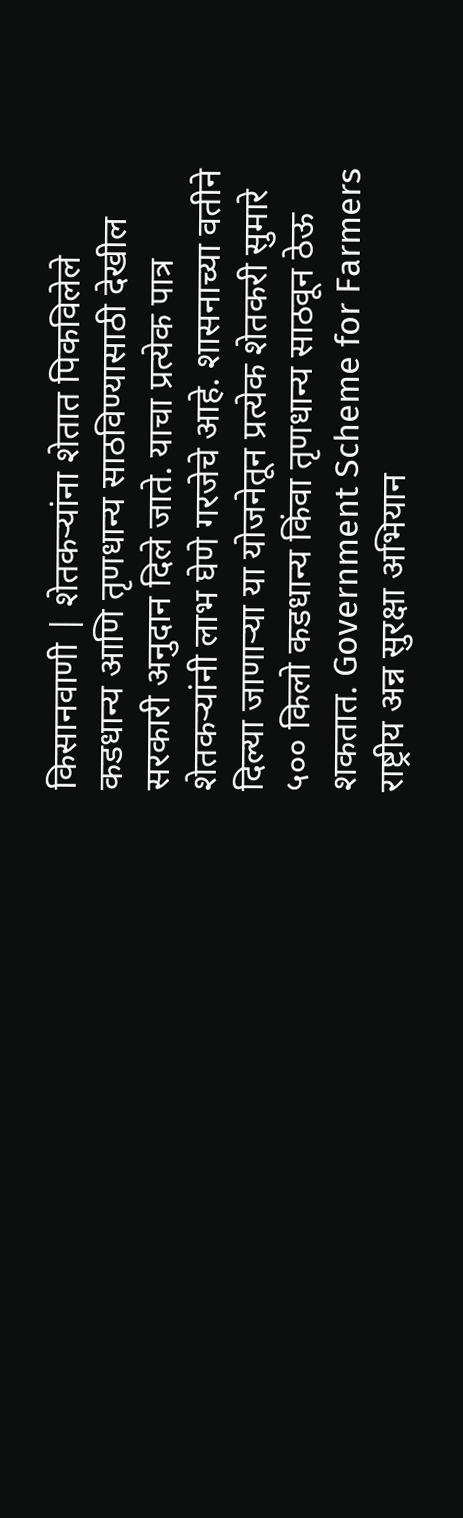किसानवाणी | शेतकऱ्यांना शेतात पिकविलेले कडधान्य आणि तृणधान्य साठविण्यासाठी देखील सरकारी अनुदान दिले जाते. याचा प्रत्येक पात्र शेतकऱ्यांनी लाभ घेणे गरजेचे आहे. शासनाच्या वतीने दिल्या जाणाऱ्या या योजनेतून प्रत्येक शेतकरी सुमारे ५०० किलो कडधान्य किंवा तृणधान्य साठवून ठेऊ शकतात. Government Scheme for Farmers राष्ट्रीय अन्न सुरक्षा अभियान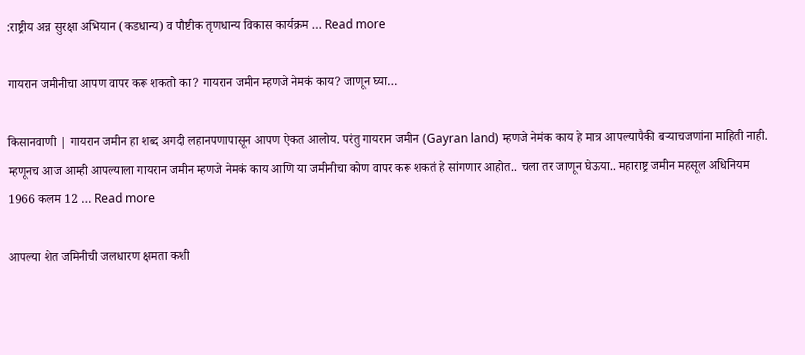:राष्ट्रीय अन्न सुरक्षा अभियान (कडधान्य) व पौष्टीक तृणधान्य विकास कार्यक्रम … Read more

गायरान जमीनीचा आपण वापर करू शकतो का? गायरान जमीन म्हणजे नेमकं काय? जाणून घ्या…

किसानवाणी | गायरान जमीन हा शब्द अगदी लहानपणापासून आपण ऐकत आलोय. परंतु गायरान जमीन (Gayran land) म्हणजे नेमंक काय हे मात्र आपल्यापैकी बऱ्याचजणांना माहिती नाही. म्हणूनच आज आम्ही आपल्याला गायरान जमीन म्हणजे नेमकं काय आणि या जमीनीचा कोण वापर करू शकतं हे सांगणार आहोत.. चला तर जाणून घेऊया.. महाराष्ट्र जमीन महसूल अधिनियम 1966 कलम 12 … Read more

आपल्या शेत जमिनीची जलधारण क्षमता कशी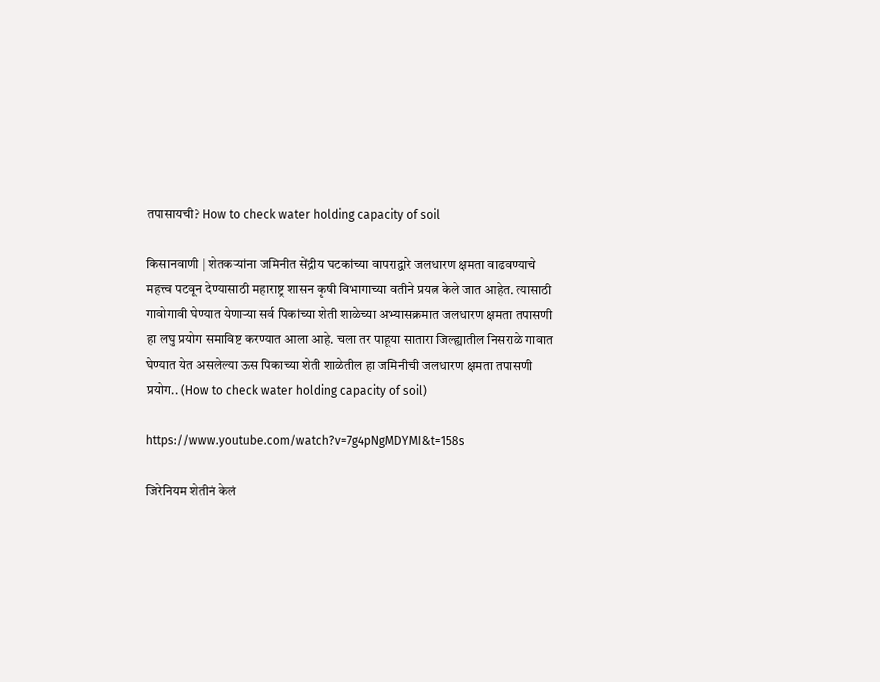तपासायची? How to check water holding capacity of soil

किसानवाणी | शेतकऱ्यांना जमिनीत सेंद्रीय घटकांच्या वापराद्वारे जलधारण क्षमता वाढवण्याचे महत्त्व पटवून देण्यासाठी महाराष्ट्र शासन कृषी विभागाच्या वतीने प्रयत्न केले जात आहेत. त्यासाठी गावोगावी घेण्यात येणाऱ्या सर्व पिकांच्या शेती शाळेच्या अभ्यासक्रमात जलधारण क्षमता तपासणी हा लघु प्रयोग समाविष्ट करण्यात आला आहे. चला तर पाहूया सातारा जिल्ह्यातील निसराळे गावात घेण्यात येत असलेल्या ऊस पिकाच्या शेती शाळेतील हा जमिनीची जलधारण क्षमता तपासणी प्रयोग.. (How to check water holding capacity of soil)

https://www.youtube.com/watch?v=7g4pNgMDYMI&t=158s

जिरेनियम शेतीनं केलं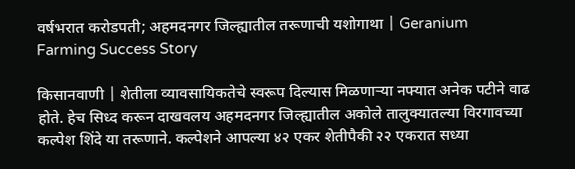वर्षभरात करोडपती; अहमदनगर जिल्ह्यातील तरूणाची यशोगाथा | Geranium Farming Success Story

किसानवाणी | शेतीला व्यावसायिकतेचे स्वरूप दिल्यास मिळणाऱ्या नफ्यात अनेक पटीने वाढ होते. हेच सिध्द करून दाखवलय अहमदनगर जिल्ह्यातील अकोले तालुक्यातल्या विरगावच्या कल्पेश शिंदे या तरूणाने. कल्पेशने आपल्या ४२ एकर शेतीपैकी २२ एकरात सध्या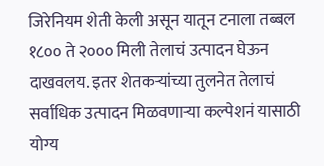जिरेनियम शेती केली असून यातून टनाला तब्बल १८०० ते २००० मिली तेलाचं उत्पादन घेऊन दाखवलय. इतर शेतकऱ्यांच्या तुलनेत तेलाचं सर्वाधिक उत्पादन मिळवणाऱ्या कल्पेशनं यासाठी योग्य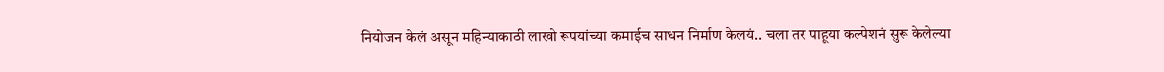नियोजन केलं असून महिन्याकाठी लाखो रूपयांच्या कमाईच साधन निर्माण केलयं.. चला तर पाहूया कल्पेशनं सुरू केलेल्या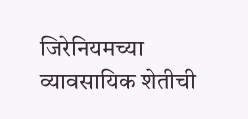जिरेनियमच्या व्यावसायिक शेतीची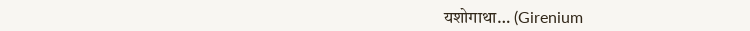यशोगाथा… (Girenium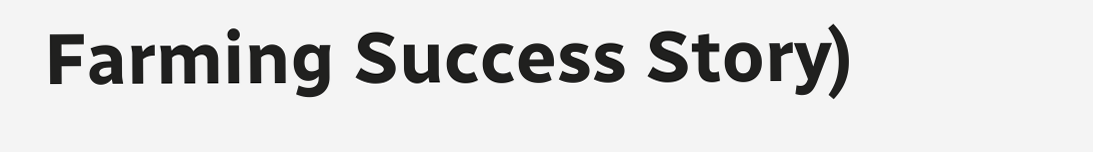Farming Success Story)